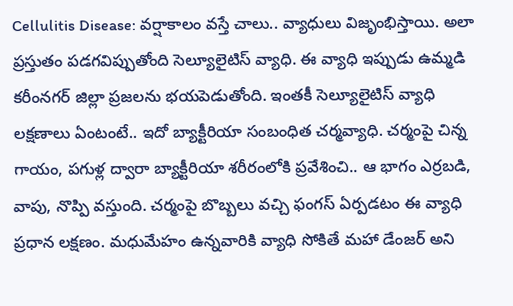Cellulitis Disease: వర్షాకాలం వస్తే చాలు.. వ్యాధులు విజృంభిస్తాయి. అలా ప్రస్తుతం పడగవిప్పుతోంది సెల్యూలైటిస్ వ్యాధి. ఈ వ్యాధి ఇప్పుడు ఉమ్మడి కరీంనగర్ జిల్లా ప్రజలను భయపెడుతోంది. ఇంతకీ సెల్యూలైటిస్ వ్యాధి లక్షణాలు ఏంటంటే.. ఇదో బ్యాక్టీరియా సంబంధిత చర్మవ్యాధి. చర్మంపై చిన్న గాయం, పగుళ్ల ద్వారా బ్యాక్టీరియా శరీరంలోకి ప్రవేశించి.. ఆ భాగం ఎర్రబడి, వాపు, నొప్పి వస్తుంది. చర్మంపై బొబ్బలు వచ్చి ఫంగస్ ఏర్పడటం ఈ వ్యాధి ప్రధాన లక్షణం. మధుమేహం ఉన్నవారికి వ్యాధి సోకితే మహా డేంజర్ అని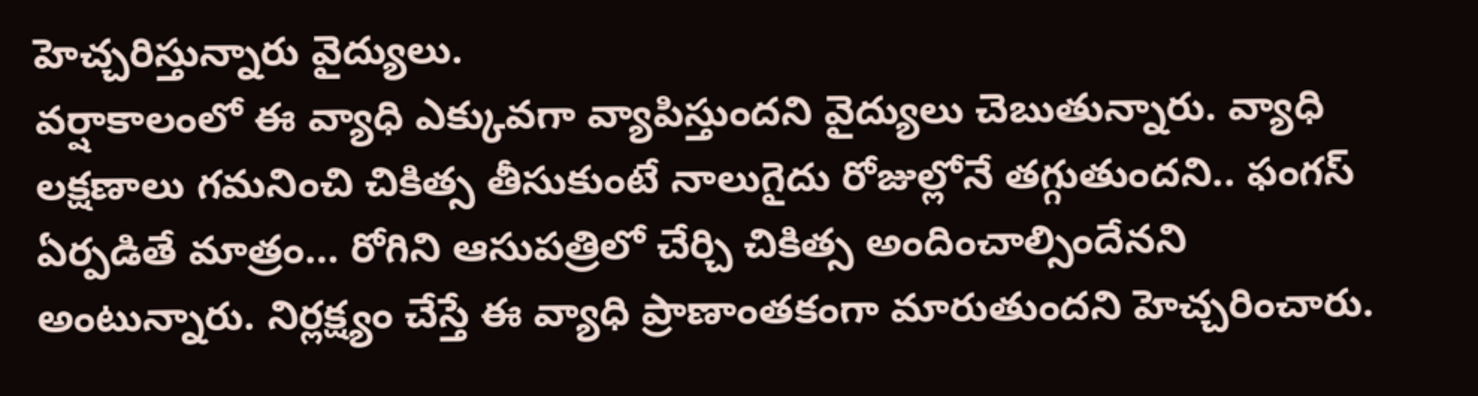హెచ్చరిస్తున్నారు వైద్యులు.
వర్షాకాలంలో ఈ వ్యాధి ఎక్కువగా వ్యాపిస్తుందని వైద్యులు చెబుతున్నారు. వ్యాధి లక్షణాలు గమనించి చికిత్స తీసుకుంటే నాలుగైదు రోజుల్లోనే తగ్గుతుందని.. ఫంగస్ ఏర్పడితే మాత్రం… రోగిని ఆసుపత్రిలో చేర్చి చికిత్స అందించాల్సిందేనని అంటున్నారు. నిర్లక్ష్యం చేస్తే ఈ వ్యాధి ప్రాణాంతకంగా మారుతుందని హెచ్చరించారు.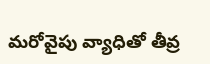మరోవైపు వ్యాధితో తీవ్ర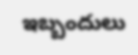ఇబ్బందులు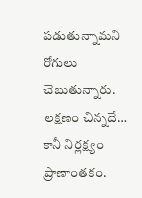పడుతున్నామని రోగులు చెబుతున్నారు.
లక్షణం చిన్నదే… కానీ నిర్లక్ష్యం ప్రాణాంతకం.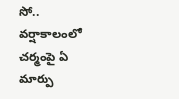సో.. వర్షాకాలంలో చర్మంపై ఏ మార్పు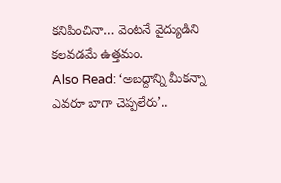కనిపించినా… వెంటనే వైద్యుడిని కలవడమే ఉత్తమం.
Also Read: ‘అబద్దాన్ని మీకన్నా ఎవరూ బాగా చెప్పలేరు’..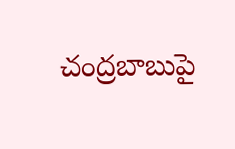చంద్రబాబుపై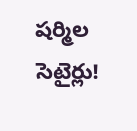షర్మిల సెటైర్లు!